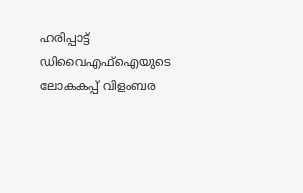ഹരിപ്പാട്ട് ഡിവൈഎഫ്ഐയുടെ ലോകകപ്പ് വിളംബര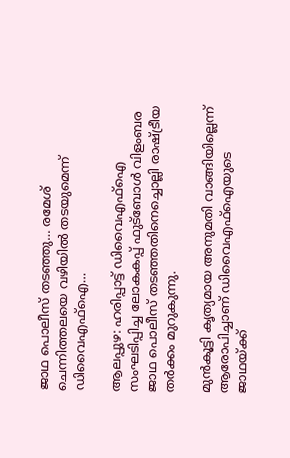ജാഥ പൊലീസ് തടഞ്ഞു… രമേശ് ചെന്നിത്തലയെ വഴിയിൽ തടയുമെന്ന് ഡിവൈഎഫ്ഐ…

ആലപ്പുഴ: ഹരിപ്പാട്ട് ഡിവൈഎഫ്‌ഐ സംഘടിപ്പിച്ച ലോകകപ്പ് ഫുട്‌ബോള്‍ വിളംബര ജാഥ പൊലീസ് തടഞ്ഞതിനെച്ചൊല്ലി രാഷ്ട്രീയ തർക്കം മുറുകുന്നു.

മുൻകൂട്ടി കൃത്യമായ അനുമതി വാങ്ങിയില്ലെന്ന് ആരോപിച്ചാണ് ഡിവൈഎഫ്‌ഐയുടെ ജാഥയ്ക്ക്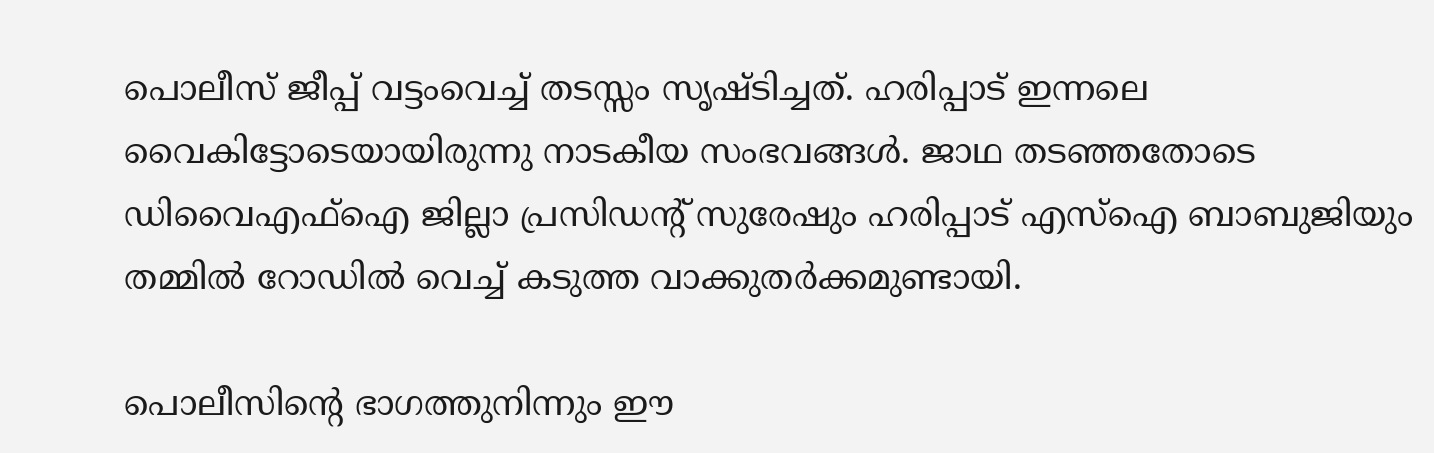പൊലീസ് ജീപ്പ് വട്ടംവെച്ച് തടസ്സം സൃഷ്ടിച്ചത്. ഹരിപ്പാട് ഇന്നലെ വൈകിട്ടോടെയായിരുന്നു നാടകീയ സംഭവങ്ങൾ. ജാഥ തടഞ്ഞതോടെ ഡിവൈഎഫ്‌ഐ ജില്ലാ പ്രസിഡന്റ് സുരേഷും ഹരിപ്പാട് എസ്‌ഐ ബാബുജിയും തമ്മില്‍ റോഡിൽ വെച്ച് കടുത്ത വാക്കുതര്‍ക്കമുണ്ടായി.

പൊലീസിന്റെ ഭാഗത്തുനിന്നും ഈ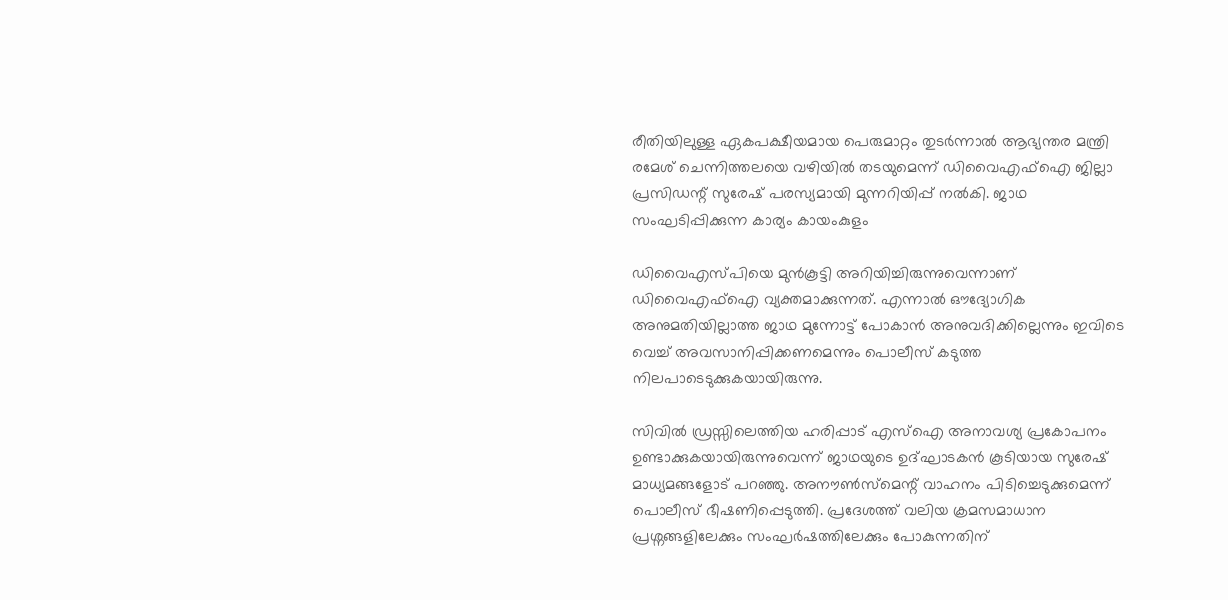രീതിയിലുള്ള ഏകപക്ഷീയമായ പെരുമാറ്റം തുടര്‍ന്നാല്‍ ആഭ്യന്തര മന്ത്രി രമേശ് ചെന്നിത്തലയെ വഴിയില്‍ തടയുമെന്ന് ഡിവൈഎഫ്ഐ ജില്ലാ പ്രസിഡന്റ് സുരേഷ് പരസ്യമായി മുന്നറിയിപ്പ് നൽകി. ജാഥ സംഘടിപ്പിക്കുന്ന കാര്യം കായംകുളം

ഡിവൈഎസ്പിയെ മുൻകൂട്ടി അറിയിച്ചിരുന്നുവെന്നാണ് ഡിവൈഎഫ്‌ഐ വ്യക്തമാക്കുന്നത്. എന്നാൽ ഔദ്യോഗിക അനുമതിയില്ലാത്ത ജാഥ മുന്നോട്ട് പോകാൻ അനുവദിക്കില്ലെന്നും ഇവിടെ വെച്ച് അവസാനിപ്പിക്കണമെന്നും പൊലീസ് കടുത്ത നിലപാടെടുക്കുകയായിരുന്നു.

സിവിൽ ഡ്രസ്സിലെത്തിയ ഹരിപ്പാട് എസ്‌ഐ അനാവശ്യ പ്രകോപനം ഉണ്ടാക്കുകയായിരുന്നുവെന്ന് ജാഥയുടെ ഉദ്ഘാടകൻ കൂടിയായ സുരേഷ് മാധ്യമങ്ങളോട് പറഞ്ഞു. അനൗണ്‍സ്‌മെന്റ് വാഹനം പിടിച്ചെടുക്കുമെന്ന് പൊലീസ് ഭീഷണിപ്പെടുത്തി. പ്രദേശത്ത് വലിയ ക്രമസമാധാന പ്രശ്നങ്ങളിലേക്കും സംഘര്‍ഷത്തിലേക്കും പോകുന്നതിന്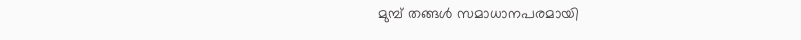മുമ്പ് തങ്ങൾ സമാധാനപരമായി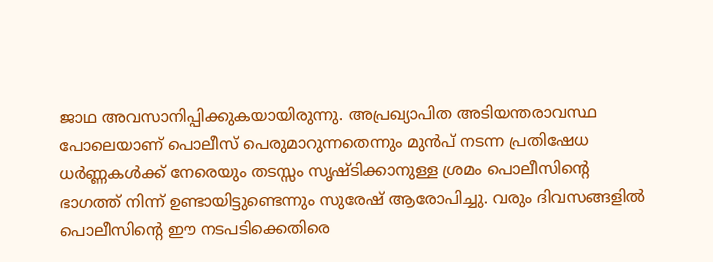ജാഥ അവസാനിപ്പിക്കുകയായിരുന്നു. അപ്രഖ്യാപിത അടിയന്തരാവസ്ഥ പോലെയാണ് പൊലീസ് പെരുമാറുന്നതെന്നും മുൻപ് നടന്ന പ്രതിഷേധ ധര്‍ണ്ണകൾക്ക് നേരെയും തടസ്സം സൃഷ്ടിക്കാനുള്ള ശ്രമം പൊലീസിന്റെ ഭാഗത്ത് നിന്ന് ഉണ്ടായിട്ടുണ്ടെന്നും സുരേഷ് ആരോപിച്ചു. വരും ദിവസങ്ങളിൽ പൊലീസിന്റെ ഈ നടപടിക്കെതിരെ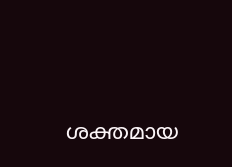ശക്തമായ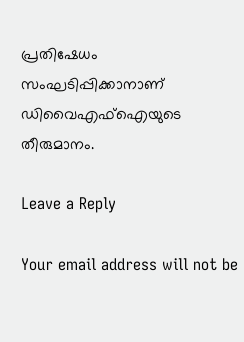പ്രതിഷേധം സംഘടിപ്പിക്കാനാണ് ഡിവൈഎഫ്ഐയുടെ തീരുമാനം.

Leave a Reply

Your email address will not be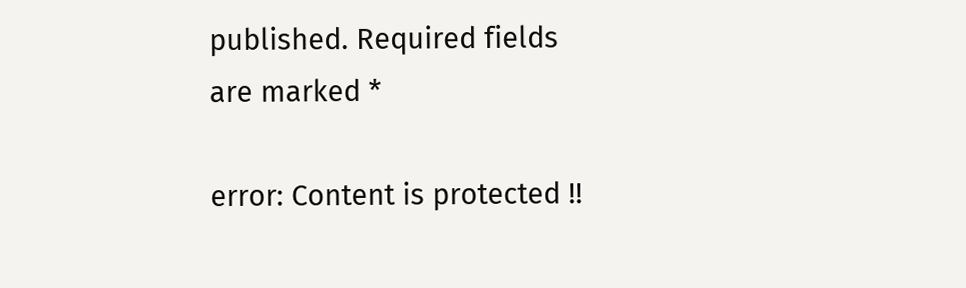published. Required fields are marked *

error: Content is protected !!